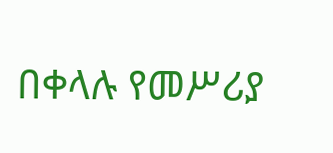በቀላሉ የመሥሪያ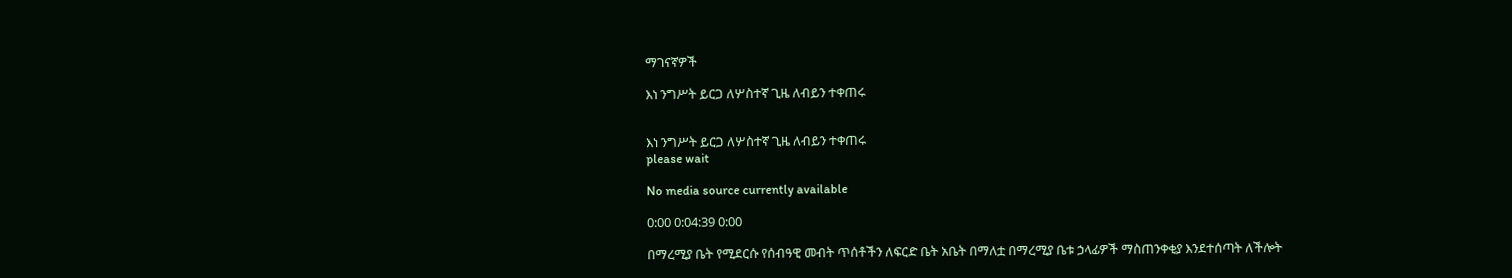ማገናኛዎች

እነ ንግሥት ይርጋ ለሦስተኛ ጊዜ ለብይን ተቀጠሩ


እነ ንግሥት ይርጋ ለሦስተኛ ጊዜ ለብይን ተቀጠሩ
please wait

No media source currently available

0:00 0:04:39 0:00

በማረሚያ ቤት የሚደርሱ የሰብዓዊ መብት ጥሰቶችን ለፍርድ ቤት አቤት በማለቷ በማረሚያ ቤቱ ኃላፊዎች ማስጠንቀቂያ እንደተሰጣት ለችሎት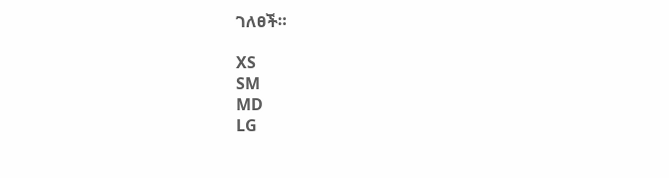ገለፀች።

XS
SM
MD
LG